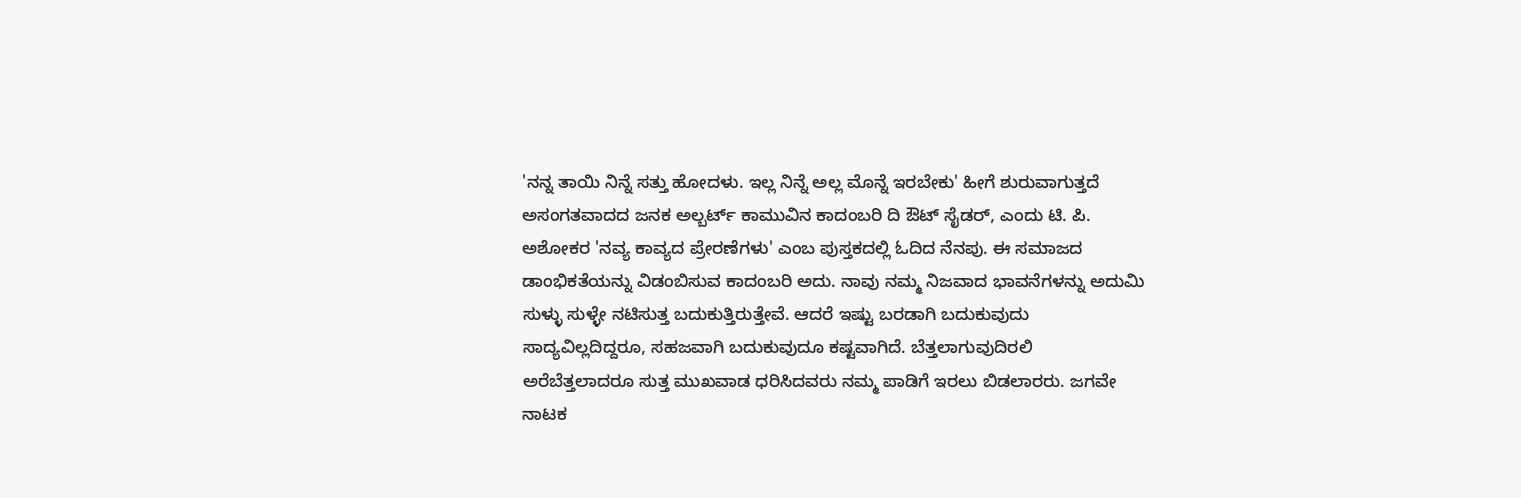'ನನ್ನ ತಾಯಿ ನಿನ್ನೆ ಸತ್ತು ಹೋದಳು. ಇಲ್ಲ ನಿನ್ನೆ ಅಲ್ಲ ಮೊನ್ನೆ ಇರಬೇಕು' ಹೀಗೆ ಶುರುವಾಗುತ್ತದೆ ಅಸಂಗತವಾದದ ಜನಕ ಅಲ್ಬರ್ಟ್ ಕಾಮುವಿನ ಕಾದಂಬರಿ ದಿ ಔಟ್ ಸೈಡರ್, ಎಂದು ಟಿ. ಪಿ. ಅಶೋಕರ 'ನವ್ಯ ಕಾವ್ಯದ ಪ್ರೇರಣೆಗಳು' ಎಂಬ ಪುಸ್ತಕದಲ್ಲಿ ಓದಿದ ನೆನಪು. ಈ ಸಮಾಜದ ಡಾಂಭಿಕತೆಯನ್ನು ವಿಡಂಬಿಸುವ ಕಾದಂಬರಿ ಅದು. ನಾವು ನಮ್ಮ ನಿಜವಾದ ಭಾವನೆಗಳನ್ನು ಅದುಮಿ ಸುಳ್ಳು ಸುಳ್ಳೇ ನಟಿಸುತ್ತ ಬದುಕುತ್ತಿರುತ್ತೇವೆ. ಆದರೆ ಇಷ್ಟು ಬರಡಾಗಿ ಬದುಕುವುದು ಸಾದ್ಯವಿಲ್ಲದಿದ್ದರೂ, ಸಹಜವಾಗಿ ಬದುಕುವುದೂ ಕಷ್ಟವಾಗಿದೆ. ಬೆತ್ತಲಾಗುವುದಿರಲಿ ಅರೆಬೆತ್ತಲಾದರೂ ಸುತ್ತ ಮುಖವಾಡ ಧರಿಸಿದವರು ನಮ್ಮ ಪಾಡಿಗೆ ಇರಲು ಬಿಡಲಾರರು. ಜಗವೇ ನಾಟಕ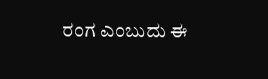ರಂಗ ಎಂಬುದು ಈ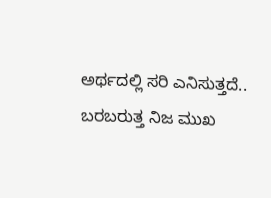ಅರ್ಥದಲ್ಲಿ ಸರಿ ಎನಿಸುತ್ತದೆ.. ಬರಬರುತ್ತ ನಿಜ ಮುಖ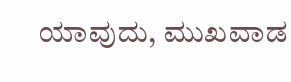ಯಾವುದು, ಮುಖವಾಡ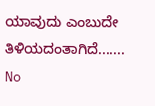ಯಾವುದು ಎಂಬುದೇ ತಿಳಿಯದಂತಾಗಿದೆ.......
No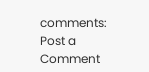comments:
Post a Comment